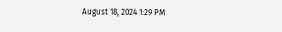August 18, 2024 1:29 PM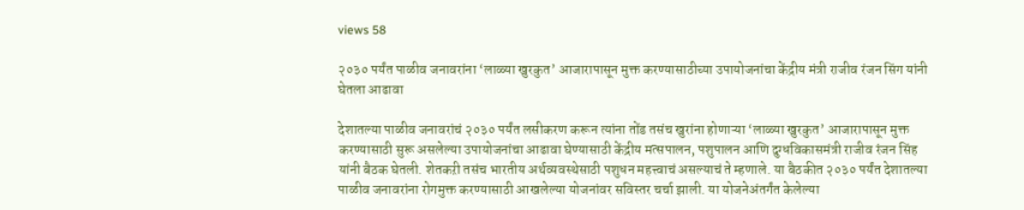views 58

२०३० पर्यंत पाळीव जनावरांना ‘लाळ्या खुरकुत’ आजारापासून मुक्त करण्यासाठीच्या उपायोजनांचा केंद्रीय मंत्री राजीव रंजन सिंग यांनी घेतला आढावा

देशातल्या पाळीव जनावरांचं २०३० पर्यंत लसीकरण करून त्यांना तोंड तसंच खुरांना होणाऱ्या ‘लाळ्या खुरकुत’ आजारापासून मुक्त करण्यासाठी सुरू असलेल्या उपायोजनांचा आढावा घेण्यासाठी केंद्रीय मत्सपालन, पशुपालन आणि दुग्धविकासमंत्री राजीव रंजन सिंह यांनी बैठक घेतली. शेतकऱी तसंच भारतीय अर्थव्यवस्थेसाठी पशुधन महत्त्वाचं असल्याचं ते म्हणाले. या बैठकीत २०३० पर्यंत देशातल्या पाळीव जनावरांना रोगमुक्त करण्यासाठी आखलेल्या योजनांवर सविस्तर चर्चा झाली. या योजनेअंतर्गंत केलेल्या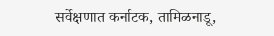सर्वेक्षणात कर्नाटक, तामिळनाडू,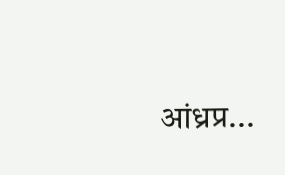आंध्रप्र...